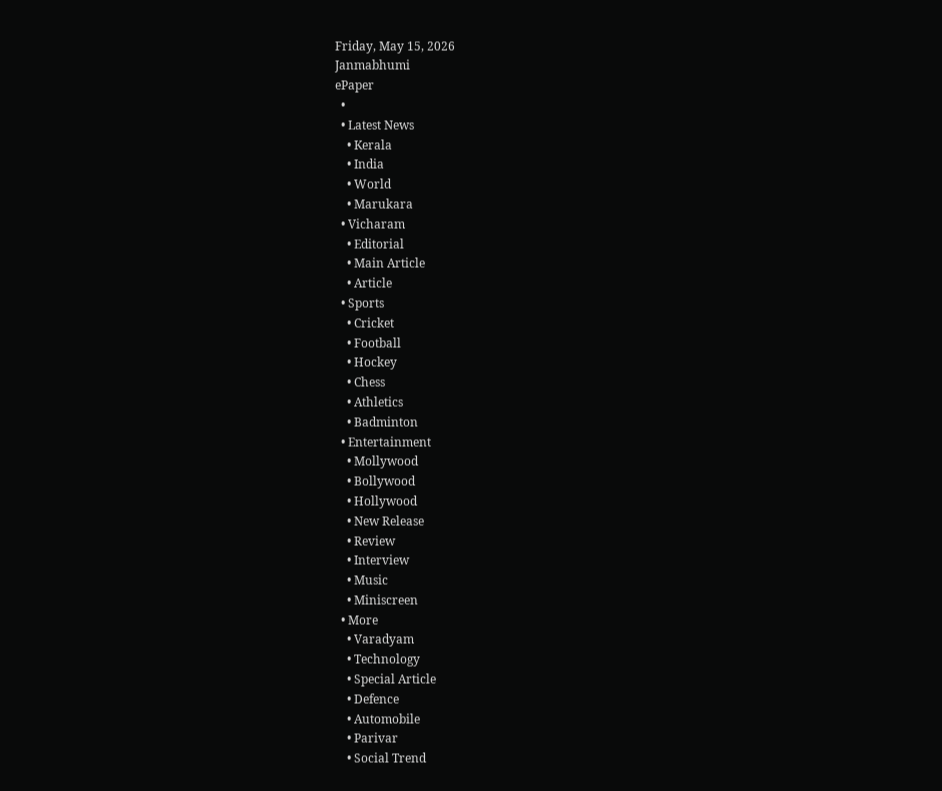Friday, May 15, 2026
Janmabhumi
ePaper
  •
  • Latest News
    • Kerala
    • India
    • World
    • Marukara
  • Vicharam
    • Editorial
    • Main Article
    • Article
  • Sports
    • Cricket
    • Football
    • Hockey
    • Chess
    • Athletics
    • Badminton
  • Entertainment
    • Mollywood
    • Bollywood
    • Hollywood
    • New Release
    • Review
    • Interview
    • Music
    • Miniscreen
  • More
    • Varadyam
    • Technology
    • Special Article
    • Defence
    • Automobile
    • Parivar
    • Social Trend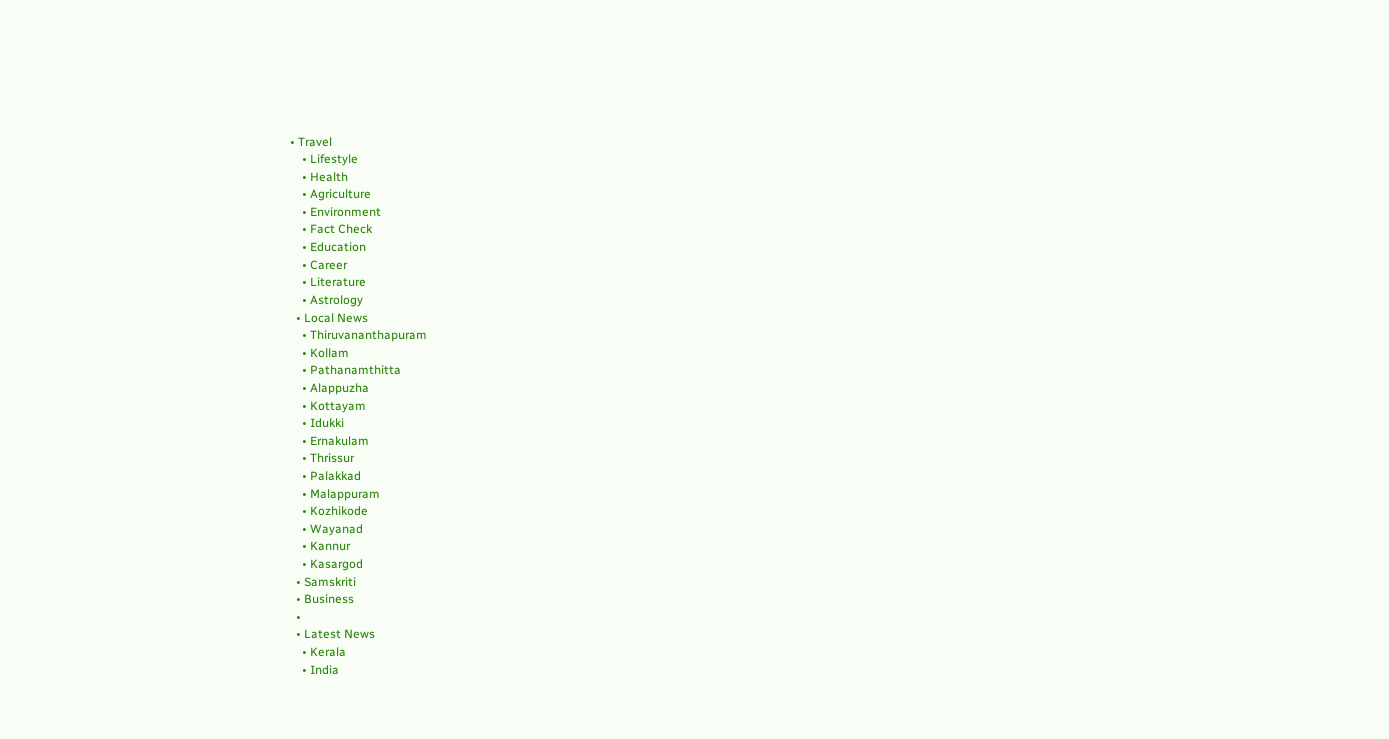• Travel
    • Lifestyle
    • Health
    • Agriculture
    • Environment
    • Fact Check
    • Education
    • Career
    • Literature
    • Astrology
  • Local News
    • Thiruvananthapuram
    • Kollam
    • Pathanamthitta
    • Alappuzha
    • Kottayam
    • Idukki
    • Ernakulam
    • Thrissur
    • Palakkad
    • Malappuram
    • Kozhikode
    • Wayanad
    • Kannur
    • Kasargod
  • Samskriti
  • Business
  •
  • Latest News
    • Kerala
    • India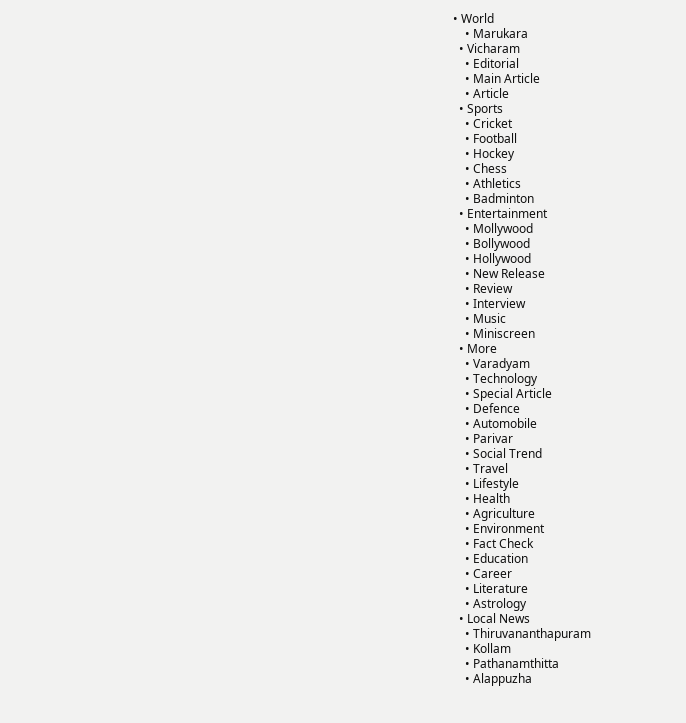• World
    • Marukara
  • Vicharam
    • Editorial
    • Main Article
    • Article
  • Sports
    • Cricket
    • Football
    • Hockey
    • Chess
    • Athletics
    • Badminton
  • Entertainment
    • Mollywood
    • Bollywood
    • Hollywood
    • New Release
    • Review
    • Interview
    • Music
    • Miniscreen
  • More
    • Varadyam
    • Technology
    • Special Article
    • Defence
    • Automobile
    • Parivar
    • Social Trend
    • Travel
    • Lifestyle
    • Health
    • Agriculture
    • Environment
    • Fact Check
    • Education
    • Career
    • Literature
    • Astrology
  • Local News
    • Thiruvananthapuram
    • Kollam
    • Pathanamthitta
    • Alappuzha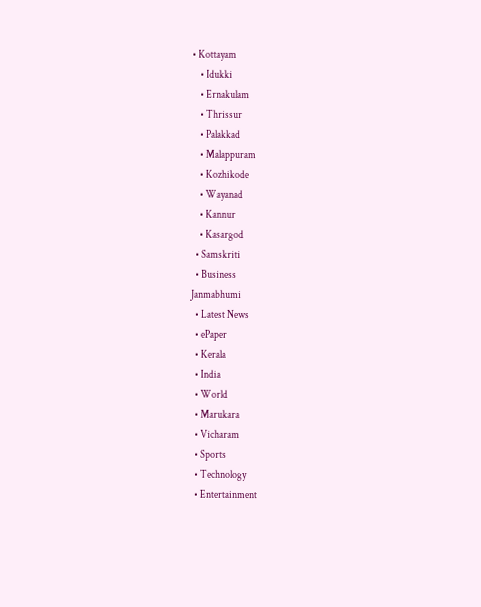• Kottayam
    • Idukki
    • Ernakulam
    • Thrissur
    • Palakkad
    • Malappuram
    • Kozhikode
    • Wayanad
    • Kannur
    • Kasargod
  • Samskriti
  • Business
Janmabhumi
  • Latest News
  • ePaper
  • Kerala
  • India
  • World
  • Marukara
  • Vicharam
  • Sports
  • Technology
  • Entertainment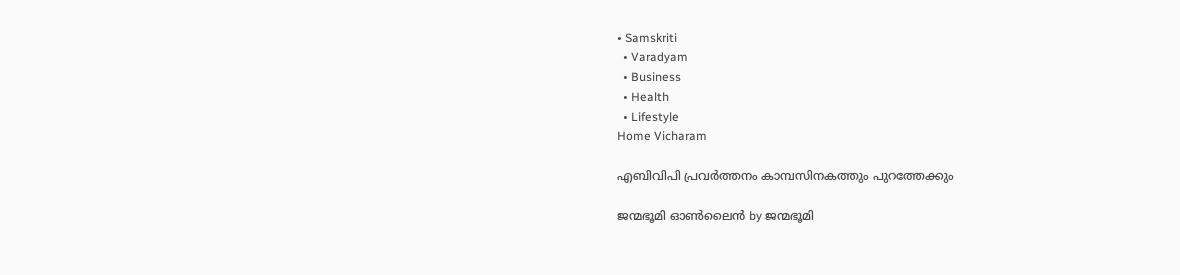• Samskriti
  • Varadyam
  • Business
  • Health
  • Lifestyle
Home Vicharam

എബിവിപി പ്രവര്‍ത്തനം കാമ്പസിനകത്തും പുറത്തേക്കും

ജന്മഭൂമി ഓണ്‍ലൈന്‍ by ജന്മഭൂമി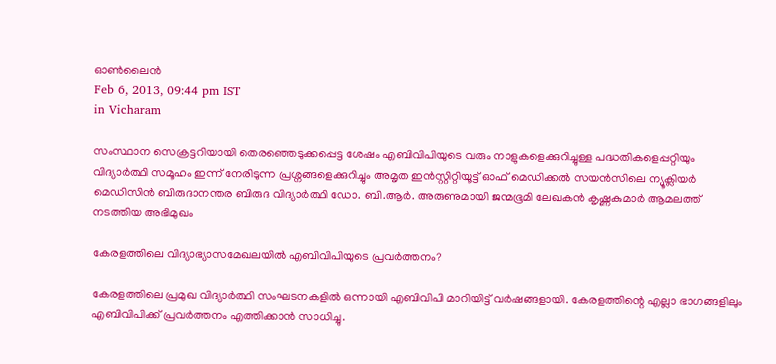ഓണ്‍ലൈന്‍
Feb 6, 2013, 09:44 pm IST
in Vicharam

സംസ്ഥാന സെക്രട്ടറിയായി തെരഞ്ഞെടുക്കപ്പെട്ട ശേഷം എബിവിപിയുടെ വരും നാളുകളെക്കുറിച്ചുള്ള പദ്ധതികളെപ്പറ്റിയും വിദ്യാര്‍ത്ഥി സമൂഹം ഇന്ന്‌ നേരിടുന്ന പ്രശ്നങ്ങളെക്കുറിച്ചും അമൃത ഇന്‍സ്റ്റിറ്റിയൂട്ട്‌ ഓഫ്‌ മെഡിക്കല്‍ സയന്‍സിലെ ന്യൂക്ലിയര്‍ മെഡിസിന്‍ ബിരുദാനന്തര ബിരുദ വിദ്യാര്‍ത്ഥി ഡോ. ബി.ആര്‍. അരുണുമായി ജന്മഭൂമി ലേഖകന്‍ കൃഷ്ണകുമാര്‍ ആമലത്ത്‌ നടത്തിയ അഭിമുഖം

കേരളത്തിലെ വിദ്യാഭ്യാസമേഖലയില്‍ എബിവിപിയുടെ പ്രവര്‍ത്തനം?

കേരളത്തിലെ പ്രമുഖ വിദ്യാര്‍ത്ഥി സംഘടനകളില്‍ ഒന്നായി എബിവിപി മാറിയിട്ട്‌ വര്‍ഷങ്ങളായി. കേരളത്തിന്റെ എല്ലാ ഭാഗങ്ങളിലും എബിവിപിക്ക്‌ പ്രവര്‍ത്തനം എത്തിക്കാന്‍ സാധിച്ചു.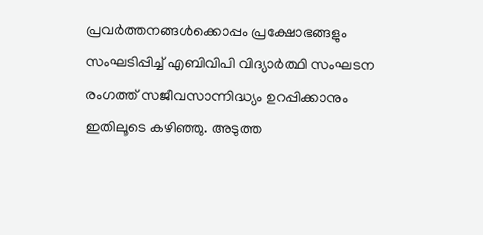പ്രവര്‍ത്തനങ്ങള്‍ക്കൊപ്പം പ്രക്ഷോഭങ്ങളും സംഘടിപ്പിച്ച്‌ എബിവിപി വിദ്യാര്‍ത്ഥി സംഘടന രംഗത്ത്‌ സജീവസാന്നിദ്ധ്യം ഉറപ്പിക്കാനും ഇതിലൂടെ കഴിഞ്ഞു. അടുത്ത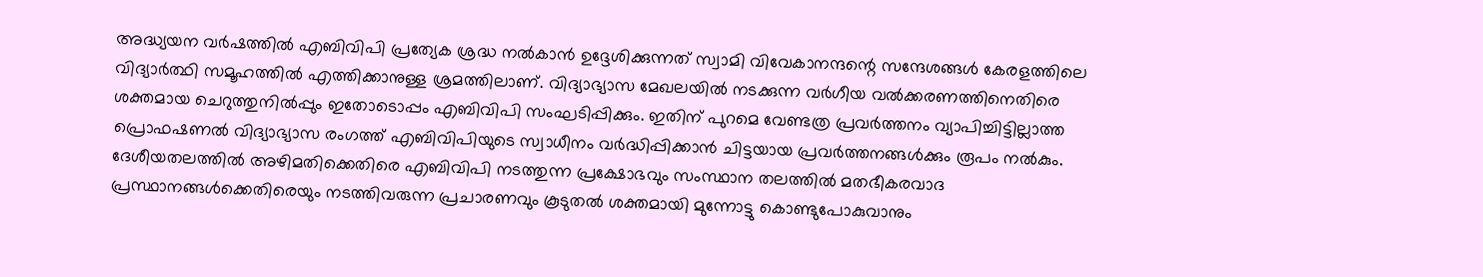അദ്ധ്യയന വര്‍ഷത്തില്‍ എബിവിപി പ്രത്യേക ശ്രദ്ധ നല്‍കാന്‍ ഉദ്ദേശിക്കുന്നത്‌ സ്വാമി വിവേകാനന്ദന്റെ സന്ദേശങ്ങള്‍ കേരളത്തിലെ വിദ്യാര്‍ത്ഥി സമൂഹത്തില്‍ എത്തിക്കാനുള്ള ശ്രമത്തിലാണ്‌. വിദ്യാഭ്യാസ മേഖലയില്‍ നടക്കുന്ന വര്‍ഗീയ വല്‍ക്കരണത്തിനെതിരെ ശക്തമായ ചെറുത്തുനില്‍പ്പും ഇതോടൊപ്പം എബിവിപി സംഘടിപ്പിക്കും. ഇതിന്‌ പുറമെ വേണ്ടത്ര പ്രവര്‍ത്തനം വ്യാപിച്ചിട്ടില്ലാത്ത പ്രൊഫഷണല്‍ വിദ്യാഭ്യാസ രംഗത്ത്‌ എബിവിപിയുടെ സ്വാധീനം വര്‍ദ്ധിപ്പിക്കാന്‍ ചിട്ടയായ പ്രവര്‍ത്തനങ്ങള്‍ക്കും രൂപം നല്‍കും. ദേശീയതലത്തില്‍ അഴിമതിക്കെതിരെ എബിവിപി നടത്തുന്ന പ്രക്ഷോഭവും സംസ്ഥാന തലത്തില്‍ മതഭീകരവാദ പ്രസ്ഥാനങ്ങള്‍ക്കെതിരെയും നടത്തിവരുന്ന പ്രചാരണവും കൂടുതല്‍ ശക്തമായി മുന്നോട്ടു കൊണ്ടുപോകുവാനും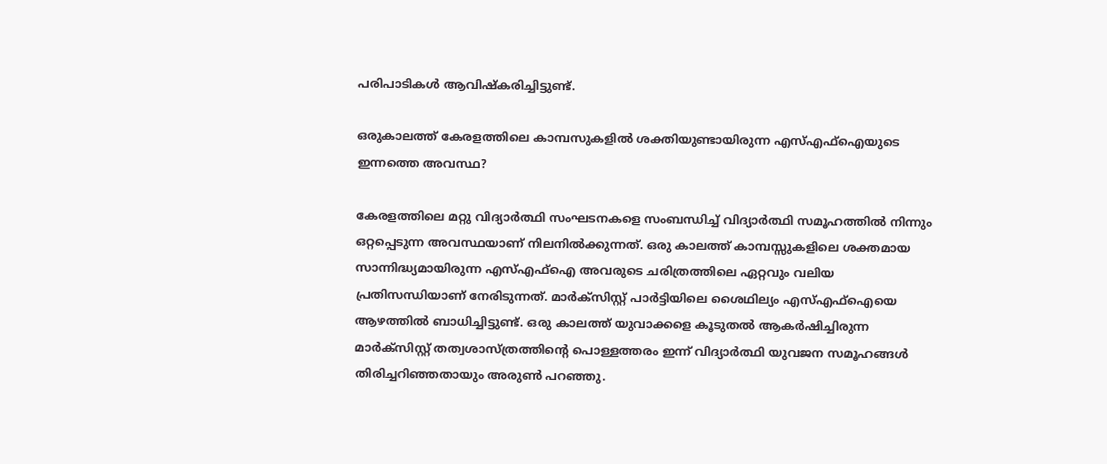പരിപാടികള്‍ ആവിഷ്കരിച്ചിട്ടുണ്ട്‌.

ഒരുകാലത്ത്‌ കേരളത്തിലെ കാമ്പസുകളില്‍ ശക്തിയുണ്ടായിരുന്ന എസ്‌എഫ്‌ഐയുടെ ഇന്നത്തെ അവസ്ഥ?

കേരളത്തിലെ മറ്റു വിദ്യാര്‍ത്ഥി സംഘടനകളെ സംബന്ധിച്ച്‌ വിദ്യാര്‍ത്ഥി സമൂഹത്തില്‍ നിന്നും ഒറ്റപ്പെടുന്ന അവസ്ഥയാണ്‌ നിലനില്‍ക്കുന്നത്‌. ഒരു കാലത്ത്‌ കാമ്പസ്സുകളിലെ ശക്തമായ സാന്നിദ്ധ്യമായിരുന്ന എസ്‌എഫ്‌ഐ അവരുടെ ചരിത്രത്തിലെ ഏറ്റവും വലിയ പ്രതിസന്ധിയാണ്‌ നേരിടുന്നത്‌. മാര്‍ക്സിസ്റ്റ്‌ പാര്‍ട്ടിയിലെ ശൈഥില്യം എസ്‌എഫ്‌ഐയെ ആഴത്തില്‍ ബാധിച്ചിട്ടുണ്ട്‌. ഒരു കാലത്ത്‌ യുവാക്കളെ കൂടുതല്‍ ആകര്‍ഷിച്ചിരുന്ന മാര്‍ക്സിസ്റ്റ്‌ തത്വശാസ്ത്രത്തിന്റെ പൊള്ളത്തരം ഇന്ന്‌ വിദ്യാര്‍ത്ഥി യുവജന സമൂഹങ്ങള്‍ തിരിച്ചറിഞ്ഞതായും അരുണ്‍ പറഞ്ഞു.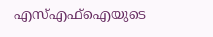എസ്‌എഫ്‌ഐയുടെ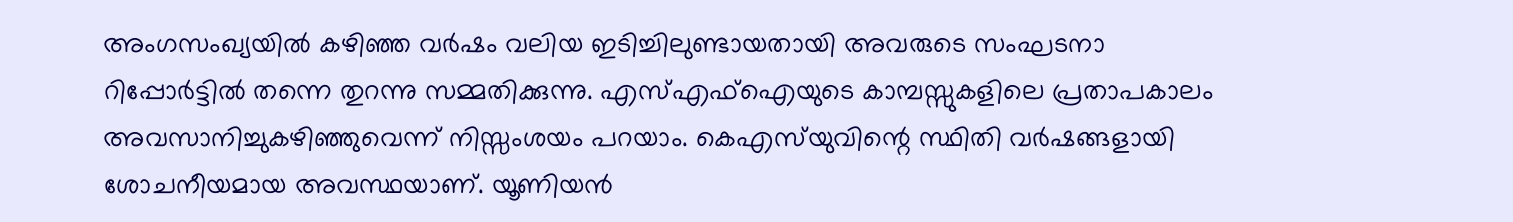അംഗസംഖ്യയില്‍ കഴിഞ്ഞ വര്‍ഷം വലിയ ഇടിച്ചിലുണ്ടായതായി അവരുടെ സംഘടനാ റിപ്പോര്‍ട്ടില്‍ തന്നെ തുറന്നു സമ്മതിക്കുന്നു. എസ്‌എഫ്‌ഐയുടെ കാമ്പസ്സുകളിലെ പ്രതാപകാലം അവസാനിച്ചുകഴിഞ്ഞുവെന്ന്‌ നിസ്സംശയം പറയാം. കെഎസ്‌യുവിന്റെ സ്ഥിതി വര്‍ഷങ്ങളായി ശോചനീയമായ അവസ്ഥയാണ്‌. യൂണിയന്‍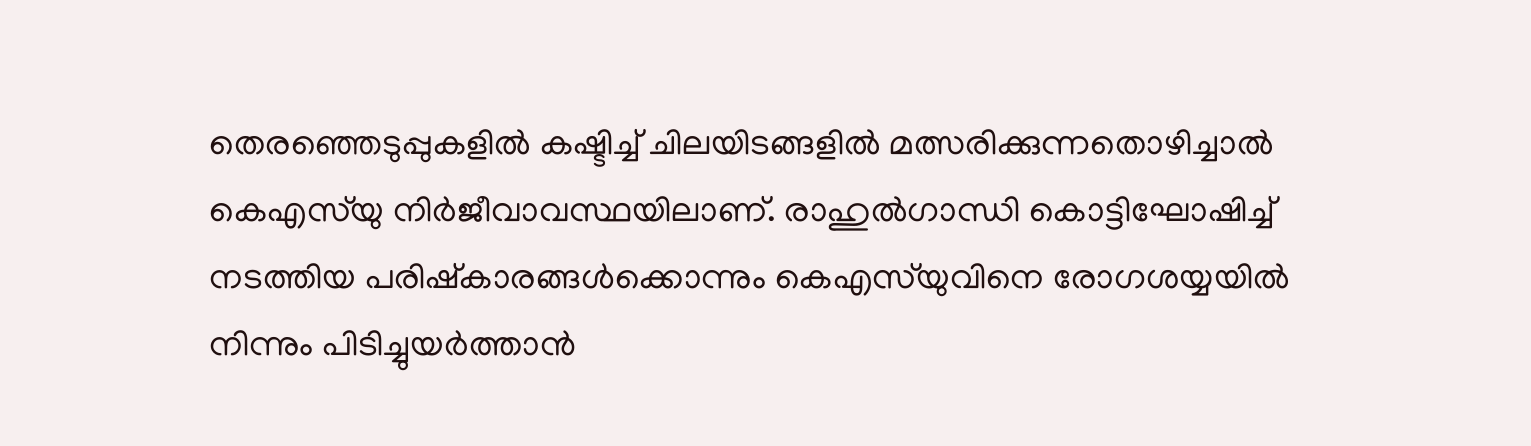തെരഞ്ഞെടുപ്പുകളില്‍ കഷ്ടിച്ച്‌ ചിലയിടങ്ങളില്‍ മത്സരിക്കുന്നതൊഴിച്ചാല്‍ കെഎസ്‌യു നിര്‍ജീവാവസ്ഥയിലാണ്‌. രാഹുല്‍ഗാന്ധി കൊട്ടിഘോഷിച്ച്‌ നടത്തിയ പരിഷ്കാരങ്ങള്‍ക്കൊന്നും കെഎസ്‌യുവിനെ രോഗശയ്യയില്‍ നിന്നും പിടിച്ചുയര്‍ത്താന്‍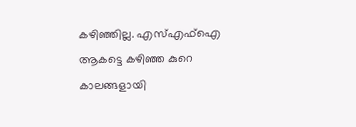കഴിഞ്ഞില്ല. എസ്‌എഫ്‌ഐ ആകട്ടെ കഴിഞ്ഞ കുറെ കാലങ്ങളായി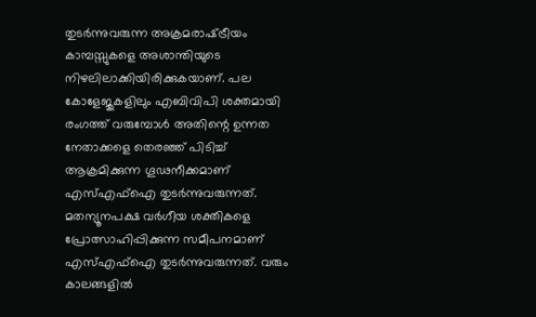തുടര്‍ന്നുവരുന്ന അക്രമരാഷ്‌ട്രീയം കാമ്പസ്സുകളെ അശാന്തിയുടെ നിഴലിലാക്കിയിരിക്കുകയാണ്‌. പല കോളേജുകളിലും എബിവിപി ശക്തമായി രംഗത്ത്‌ വരുമ്പോള്‍ അതിന്റെ ഉന്നത നേതാക്കളെ തെരഞ്ഞ്‌ പിടിച്ച്‌ ആക്രമിക്കുന്ന ഗൂഢനീക്കമാണ്‌ എസ്‌എഫ്‌ഐ തുടര്‍ന്നുവരുന്നത്‌. മതന്യൂനപക്ഷ വര്‍ഗീയ ശക്തികളെ പ്രോത്സാഹിപ്പിക്കുന്ന സമീപനമാണ്‌ എസ്‌എഫ്‌ഐ തുടര്‍ന്നുവരുന്നത്‌. വരും കാലങ്ങളില്‍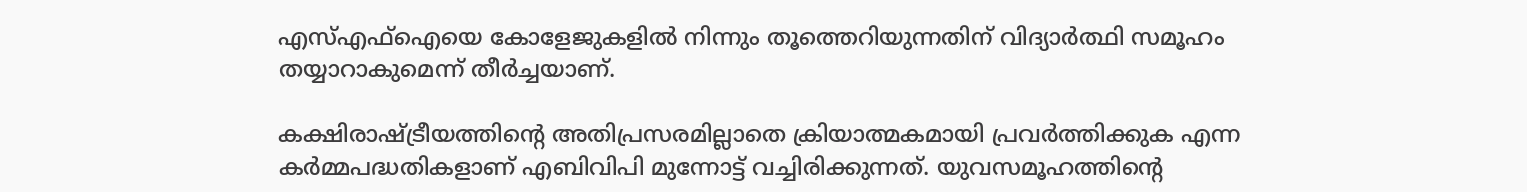എസ്‌എഫ്‌ഐയെ കോളേജുകളില്‍ നിന്നും തൂത്തെറിയുന്നതിന്‌ വിദ്യാര്‍ത്ഥി സമൂഹം തയ്യാറാകുമെന്ന്‌ തീര്‍ച്ചയാണ്‌.

കക്ഷിരാഷ്‌ട്രീയത്തിന്റെ അതിപ്രസരമില്ലാതെ ക്രിയാത്മകമായി പ്രവര്‍ത്തിക്കുക എന്ന കര്‍മ്മപദ്ധതികളാണ്‌ എബിവിപി മുന്നോട്ട്‌ വച്ചിരിക്കുന്നത്‌. യുവസമൂഹത്തിന്റെ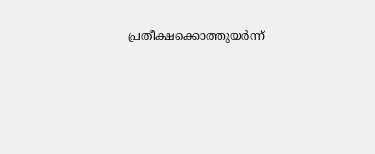പ്രതീക്ഷക്കൊത്തുയര്‍ന്ന്‌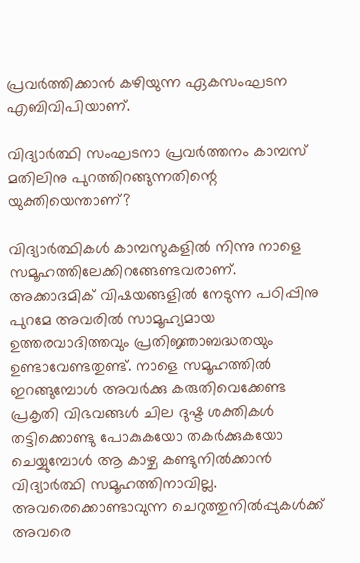പ്രവര്‍ത്തിക്കാന്‍ കഴിയുന്ന ഏകസംഘടന എബിവിപിയാണ്‌.

വിദ്യാര്‍ത്ഥി സംഘടനാ പ്രവര്‍ത്തനം കാമ്പസ്‌ മതിലിനു പുറത്തിറങ്ങുന്നതിന്റെ യുക്തിയെന്താണ്‌?

വിദ്യാര്‍ത്ഥികള്‍ കാമ്പസുകളില്‍ നിന്നു നാളെ സമൂഹത്തിലേക്കിറങ്ങേണ്ടവരാണ്‌. അക്കാദമിക്‌ വിഷയങ്ങളില്‍ നേടുന്ന പഠിപ്പിനു പുറമേ അവരില്‍ സാമൂഹ്യമായ ഉത്തരവാദിത്തവും പ്രതിജ്ഞാബദ്ധതയും ഉണ്ടാവേണ്ടതുണ്ട്‌. നാളെ സമൂഹത്തില്‍ ഇറങ്ങുമ്പോള്‍ അവര്‍ക്കു കരുതിവെക്കേണ്ട പ്രകൃതി വിഭവങ്ങള്‍ ചില ദുഷ്ട ശക്തികള്‍ തട്ടിക്കൊണ്ടു പോകുകയോ തകര്‍ക്കുകയോ ചെയ്യുമ്പോള്‍ ആ കാഴ്ച കണ്ടുനില്‍ക്കാന്‍ വിദ്യാര്‍ത്ഥി സമൂഹത്തിനാവില്ല. അവരെക്കൊണ്ടാവുന്ന ചെറുത്തുനില്‍പ്പുകള്‍ക്ക്‌ അവരെ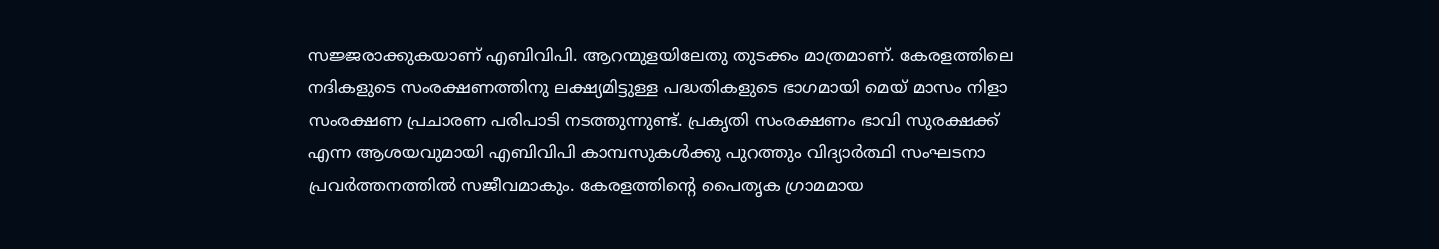സജ്ജരാക്കുകയാണ്‌ എബിവിപി. ആറന്മുളയിലേതു തുടക്കം മാത്രമാണ്‌. കേരളത്തിലെ നദികളുടെ സംരക്ഷണത്തിനു ലക്ഷ്യമിട്ടുള്ള പദ്ധതികളുടെ ഭാഗമായി മെയ്‌ മാസം നിളാ സംരക്ഷണ പ്രചാരണ പരിപാടി നടത്തുന്നുണ്ട്‌. പ്രകൃതി സംരക്ഷണം ഭാവി സുരക്ഷക്ക്‌ എന്ന ആശയവുമായി എബിവിപി കാമ്പസുകള്‍ക്കു പുറത്തും വിദ്യാര്‍ത്ഥി സംഘടനാ പ്രവര്‍ത്തനത്തില്‍ സജീവമാകും. കേരളത്തിന്റെ പൈതൃക ഗ്രാമമായ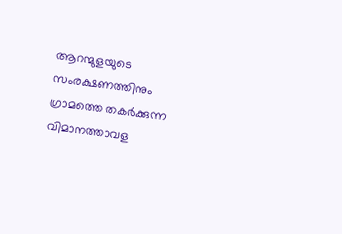ആറന്മുളയുടെ സംരക്ഷണത്തിനും ഗ്രാമത്തെ തകര്‍ക്കുന്ന വിമാനത്താവള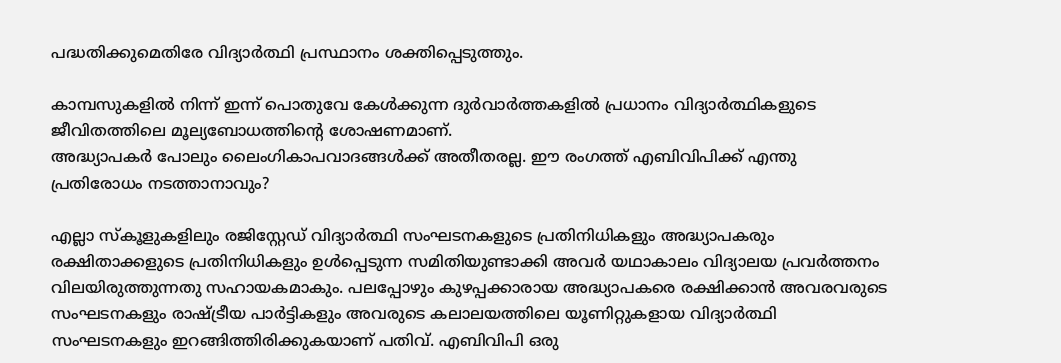പദ്ധതിക്കുമെതിരേ വിദ്യാര്‍ത്ഥി പ്രസ്ഥാനം ശക്തിപ്പെടുത്തും.

കാമ്പസുകളില്‍ നിന്ന്‌ ഇന്ന്‌ പൊതുവേ കേള്‍ക്കുന്ന ദുര്‍വാര്‍ത്തകളില്‍ പ്രധാനം വിദ്യാര്‍ത്ഥികളുടെ ജീവിതത്തിലെ മൂല്യബോധത്തിന്റെ ശോഷണമാണ്‌.
അദ്ധ്യാപകര്‍ പോലും ലൈംഗികാപവാദങ്ങള്‍ക്ക്‌ അതീതരല്ല. ഈ രംഗത്ത്‌ എബിവിപിക്ക്‌ എന്തു പ്രതിരോധം നടത്താനാവും?

എല്ലാ സ്കൂളുകളിലും രജിസ്റ്റേഡ്‌ വിദ്യാര്‍ത്ഥി സംഘടനകളുടെ പ്രതിനിധികളും അദ്ധ്യാപകരും രക്ഷിതാക്കളുടെ പ്രതിനിധികളും ഉള്‍പ്പെടുന്ന സമിതിയുണ്ടാക്കി അവര്‍ യഥാകാലം വിദ്യാലയ പ്രവര്‍ത്തനം വിലയിരുത്തുന്നതു സഹായകമാകും. പലപ്പോഴും കുഴപ്പക്കാരായ അദ്ധ്യാപകരെ രക്ഷിക്കാന്‍ അവരവരുടെ സംഘടനകളും രാഷ്‌ട്രീയ പാര്‍ട്ടികളും അവരുടെ കലാലയത്തിലെ യൂണിറ്റുകളായ വിദ്യാര്‍ത്ഥി സംഘടനകളും ഇറങ്ങിത്തിരിക്കുകയാണ്‌ പതിവ്‌. എബിവിപി ഒരു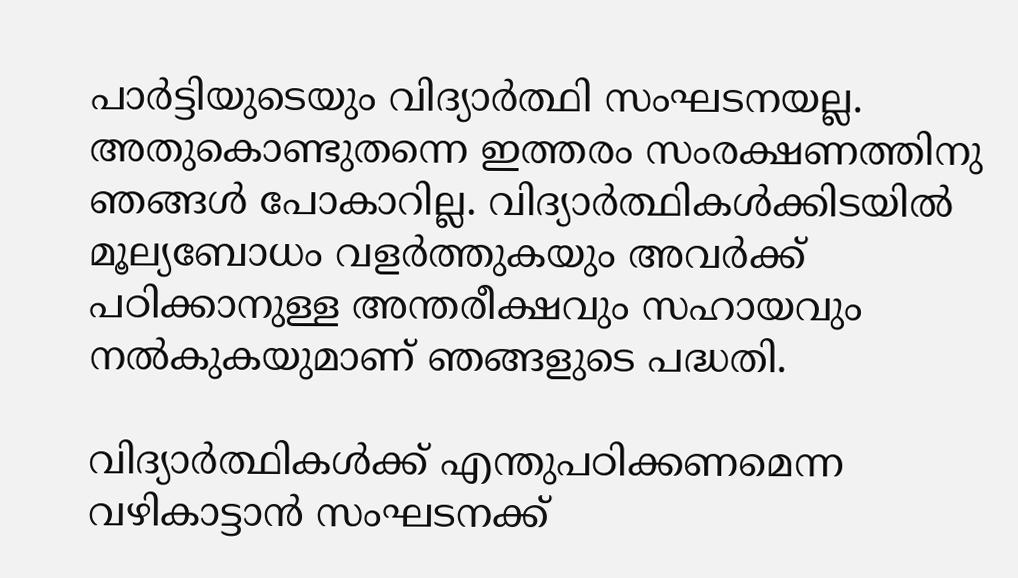പാര്‍ട്ടിയുടെയും വിദ്യാര്‍ത്ഥി സംഘടനയല്ല. അതുകൊണ്ടുതന്നെ ഇത്തരം സംരക്ഷണത്തിനു ഞങ്ങള്‍ പോകാറില്ല. വിദ്യാര്‍ത്ഥികള്‍ക്കിടയില്‍ മൂല്യബോധം വളര്‍ത്തുകയും അവര്‍ക്ക്‌ പഠിക്കാനുള്ള അന്തരീക്ഷവും സഹായവും നല്‍കുകയുമാണ്‌ ഞങ്ങളുടെ പദ്ധതി.

വിദ്യാര്‍ത്ഥികള്‍ക്ക്‌ എന്തുപഠിക്കണമെന്ന വഴികാട്ടാന്‍ സംഘടനക്ക്‌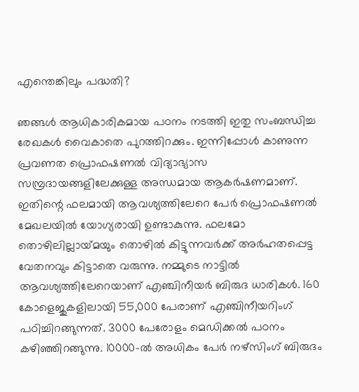എന്തെങ്കിലും പദ്ധതി?

ഞങ്ങള്‍ ആധികാരികമായ പഠനം നടത്തി ഇതു സംബന്ധിച്ച രേഖകള്‍ വൈകാതെ പുറത്തിറക്കും. ഇന്നിപ്പോള്‍ കാണുന്ന പ്രവണത പ്രൊഫഷണല്‍ വിദ്യാഭ്യാസ സമ്പ്രദായങ്ങളിലേക്കുള്ള അന്ധമായ ആകര്‍ഷണമാണ്‌. ഇതിന്റെ ഫലമായി ആവശ്യത്തിലേറെ പേര്‍ പ്രൊഫഷണല്‍ മേഖലയില്‍ യോഗ്യരായി ഉണ്ടാകുന്നു. ഫലമോ തൊഴിലില്ലായ്‌മയും തൊഴില്‍ കിട്ടുന്നവര്‍ക്ക്‌ അര്‍ഹതപ്പെട്ട വേതനവും കിട്ടാതെ വരുന്നു. നമ്മുടെ നാട്ടില്‍ ആവശ്യത്തിലേറെയാണ്‌ എഞ്ചിനീയര്‍ ബിരുദ ധാരികള്‍. 160 കോളെജുകളിലായി 55,000 പേരാണ്‌ എഞ്ചിനീയറിംഗ്‌ പഠിച്ചിറങ്ങുന്നത്‌. 3000 പേരോളം മെഡിക്കല്‍ പഠനം കഴിഞ്ഞിറങ്ങുന്നു. 10000-ല്‍ അധികം പേര്‍ നഴ്സിംഗ്‌ ബിരുദം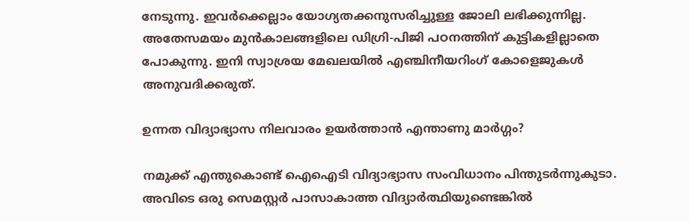നേടുന്നു. ഇവര്‍ക്കെല്ലാം യോഗ്യതക്കനുസരിച്ചുള്ള ജോലി ലഭിക്കുന്നില്ല. അതേസമയം മുന്‍കാലങ്ങളിലെ ഡിഗ്രി-പിജി പഠനത്തിന്‌ കുട്ടികളില്ലാതെ പോകുന്നു. ഇനി സ്വാശ്രയ മേഖലയില്‍ എഞ്ചിനീയറിംഗ്‌ കോളെജുകള്‍ അനുവദിക്കരുത്‌.

ഉന്നത വിദ്യാഭ്യാസ നിലവാരം ഉയര്‍ത്താന്‍ എന്താണു മാര്‍ഗ്ഗം?

നമുക്ക്‌ എന്തുകൊണ്ട്‌ ഐഐടി വിദ്യാഭ്യാസ സംവിധാനം പിന്തുടര്‍ന്നുകുടാ. അവിടെ ഒരു സെമസ്റ്റര്‍ പാസാകാത്ത വിദ്യാര്‍ത്ഥിയുണ്ടെങ്കില്‍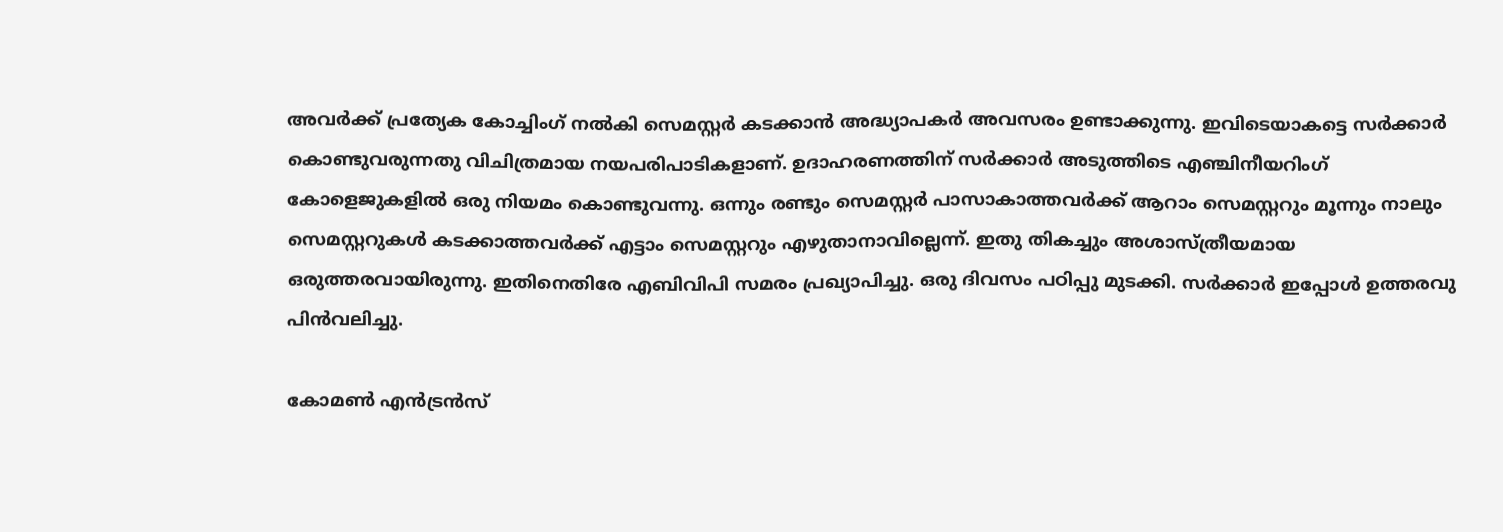അവര്‍ക്ക്‌ പ്രത്യേക കോച്ചിംഗ്‌ നല്‍കി സെമസ്റ്റര്‍ കടക്കാന്‍ അദ്ധ്യാപകര്‍ അവസരം ഉണ്ടാക്കുന്നു. ഇവിടെയാകട്ടെ സര്‍ക്കാര്‍ കൊണ്ടുവരുന്നതു വിചിത്രമായ നയപരിപാടികളാണ്‌. ഉദാഹരണത്തിന്‌ സര്‍ക്കാര്‍ അടുത്തിടെ എഞ്ചിനീയറിംഗ്‌ കോളെജുകളില്‍ ഒരു നിയമം കൊണ്ടുവന്നു. ഒന്നും രണ്ടും സെമസ്റ്റര്‍ പാസാകാത്തവര്‍ക്ക്‌ ആറാം സെമസ്റ്ററും മൂന്നും നാലും സെമസ്റ്ററുകള്‍ കടക്കാത്തവര്‍ക്ക്‌ എട്ടാം സെമസ്റ്ററും എഴുതാനാവില്ലെന്ന്‌. ഇതു തികച്ചും അശാസ്ത്രീയമായ ഒരുത്തരവായിരുന്നു. ഇതിനെതിരേ എബിവിപി സമരം പ്രഖ്യാപിച്ചു. ഒരു ദിവസം പഠിപ്പു മുടക്കി. സര്‍ക്കാര്‍ ഇപ്പോള്‍ ഉത്തരവു പിന്‍വലിച്ചു.

കോമണ്‍ എന്‍ട്രന്‍സ്‌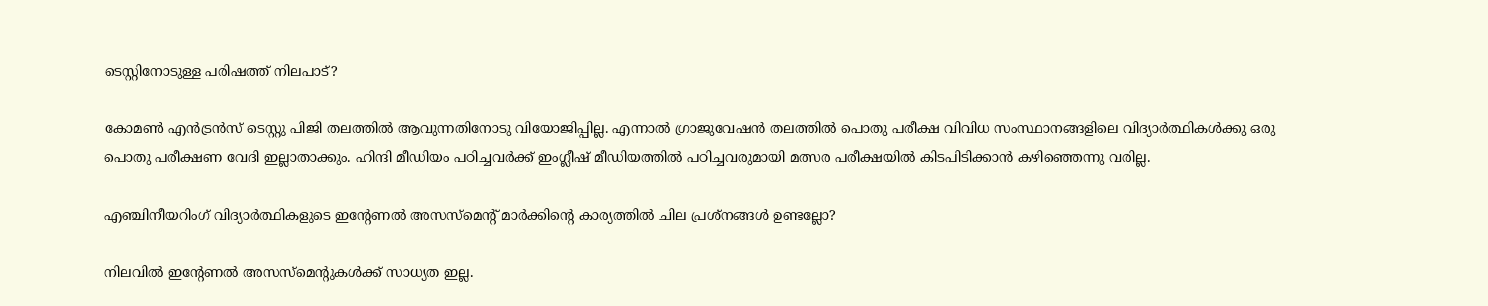ടെസ്റ്റിനോടുള്ള പരിഷത്ത്‌ നിലപാട്‌?

കോമണ്‍ എന്‍ട്രന്‍സ്‌ ടെസ്റ്റു പിജി തലത്തില്‍ ആവുന്നതിനോടു വിയോജിപ്പില്ല. എന്നാല്‍ ഗ്രാജുവേഷന്‍ തലത്തില്‍ പൊതു പരീക്ഷ വിവിധ സംസ്ഥാനങ്ങളിലെ വിദ്യാര്‍ത്ഥികള്‍ക്കു ഒരു പൊതു പരീക്ഷണ വേദി ഇല്ലാതാക്കും. ഹിന്ദി മീഡിയം പഠിച്ചവര്‍ക്ക്‌ ഇംഗ്ലീഷ്‌ മീഡിയത്തില്‍ പഠിച്ചവരുമായി മത്സര പരീക്ഷയില്‍ കിടപിടിക്കാന്‍ കഴിഞ്ഞെന്നു വരില്ല.

എഞ്ചിനീയറിംഗ്‌ വിദ്യാര്‍ത്ഥികളുടെ ഇന്റേണല്‍ അസസ്മെന്റ്‌ മാര്‍ക്കിന്റെ കാര്യത്തില്‍ ചില പ്രശ്നങ്ങള്‍ ഉണ്ടല്ലോ?

നിലവില്‍ ഇന്റേണല്‍ അസസ്മെന്റുകള്‍ക്ക്‌ സാധ്യത ഇല്ല.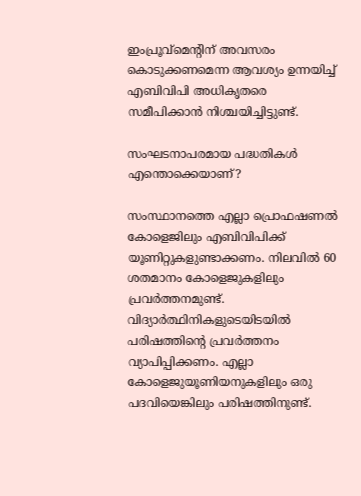ഇംപ്രൂവ്മെന്റിന്‌ അവസരം കൊടുക്കണമെന്ന ആവശ്യം ഉന്നയിച്ച്‌ എബിവിപി അധികൃതരെ സമീപിക്കാന്‍ നിശ്ചയിച്ചിട്ടുണ്ട്‌.

സംഘടനാപരമായ പദ്ധതികള്‍ എന്തൊക്കെയാണ്‌?

സംസ്ഥാനത്തെ എല്ലാ പ്രൊഫഷണല്‍ കോളെജിലും എബിവിപിക്ക്‌ യൂണിറ്റുകളുണ്ടാക്കണം. നിലവില്‍ 60 ശതമാനം കോളെജുകളിലും പ്രവര്‍ത്തനമുണ്ട്‌. വിദ്യാര്‍ത്ഥിനികളുടെയിടയില്‍ പരിഷത്തിന്റെ പ്രവര്‍ത്തനം വ്യാപിപ്പിക്കണം. എല്ലാ കോളെജുയൂണിയനുകളിലും ഒരു പദവിയെങ്കിലും പരിഷത്തിനുണ്ട്‌.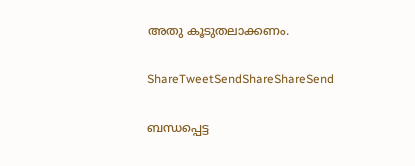അതു കൂടുതലാക്കണം.

ShareTweetSendShareShareSend

ബന്ധപ്പെട്ട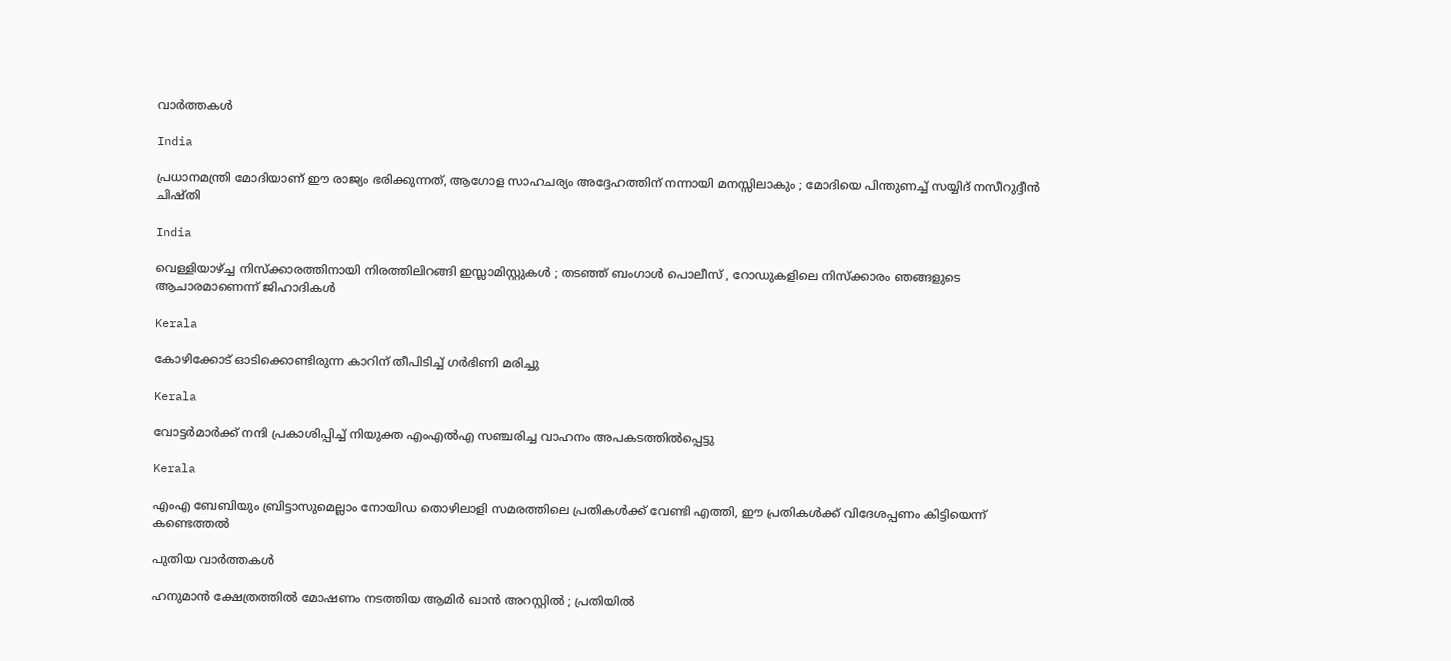വാര്‍ത്തകള്‍

India

പ്രധാനമന്ത്രി മോദിയാണ് ഈ രാജ്യം ഭരിക്കുന്നത്, ആഗോള സാഹചര്യം അദ്ദേഹത്തിന് നന്നായി മനസ്സിലാകും ; മോദിയെ പിന്തുണച്ച് സയ്യിദ് നസീറുദ്ദീൻ ചിഷ്തി

India

വെള്ളിയാഴ്‌ച്ച നിസ്ക്കാരത്തിനായി നിരത്തിലിറങ്ങി ഇസ്ലാമിസ്റ്റുകൾ ; തടഞ്ഞ് ബംഗാൾ പൊലീസ് , റോഡുകളിലെ നിസ്ക്കാരം ഞങ്ങളുടെ ആചാരമാണെന്ന് ജിഹാദികൾ

Kerala

കോഴിക്കോട് ഓടിക്കൊണ്ടിരുന്ന കാറിന് തീപിടിച്ച് ഗര്‍ഭിണി മരിച്ചു

Kerala

വോട്ടര്‍മാര്‍ക്ക് നന്ദി പ്രകാശിപ്പിച്ച് നിയുക്ത എംഎല്‍എ സഞ്ചരിച്ച വാഹനം അപകടത്തില്‍പ്പെട്ടു

Kerala

എംഎ ബേബിയും ബ്രിട്ടാസുമെല്ലാം നോയിഡ തൊഴിലാളി സമരത്തിലെ പ്രതികള്‍ക്ക് വേണ്ടി എത്തി, ഈ പ്രതികള്‍ക്ക് വിദേശപ്പണം കിട്ടിയെന്ന് കണ്ടെത്തല്‍

പുതിയ വാര്‍ത്തകള്‍

ഹനുമാൻ ക്ഷേത്രത്തിൽ മോഷണം നടത്തിയ ആമിർ ഖാൻ അറസ്റ്റിൽ ; പ്രതിയിൽ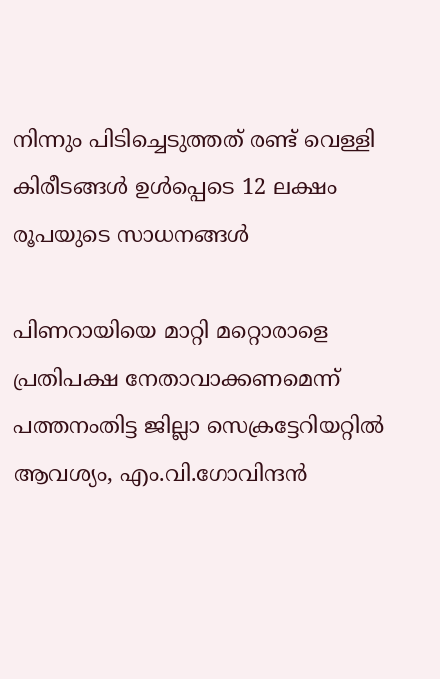നിന്നും പിടിച്ചെടുത്തത് രണ്ട് വെള്ളി കിരീടങ്ങൾ ഉൾപ്പെടെ 12 ലക്ഷം രൂപയുടെ സാധനങ്ങൾ

പിണറായിയെ മാറ്റി മറ്റൊരാളെ പ്രതിപക്ഷ നേതാവാക്കണമെന്ന് പത്തനംതിട്ട ജില്ലാ സെക്രട്ടേറിയറ്റില്‍ ആവശ്യം, എം.വി.ഗോവിന്ദന്‍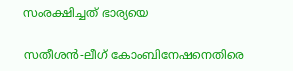സംരക്ഷിച്ചത് ഭാര്യയെ

സതീശന്‍-ലീഗ് കോംബിനേഷനെതിരെ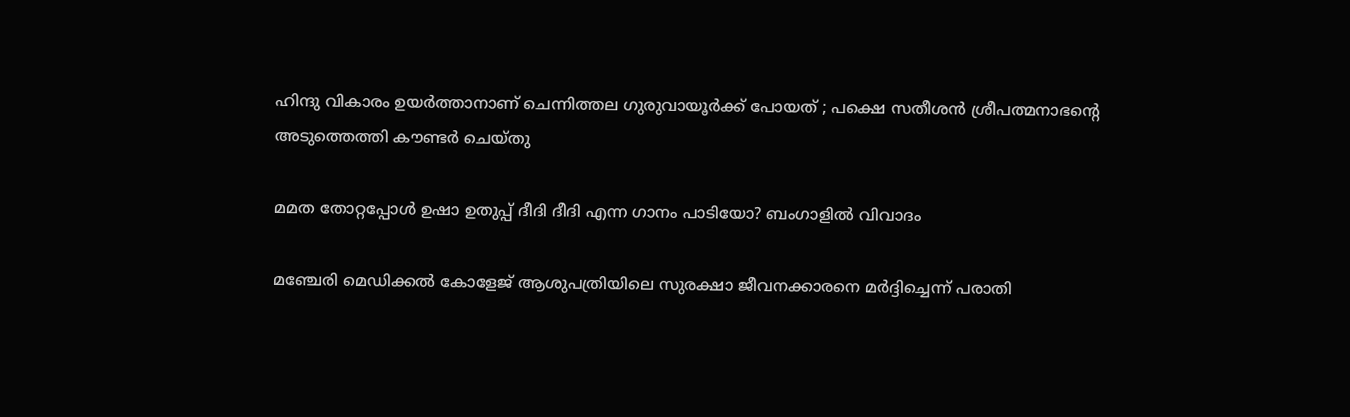ഹിന്ദു വികാരം ഉയര്‍ത്താനാണ് ചെന്നിത്തല ഗുരുവായൂര്‍ക്ക് പോയത് ; പക്ഷെ സതീശന്‍ ശ്രീപത്മനാഭന്റെ അടുത്തെത്തി കൗണ്ടര്‍ ചെയ്തു

മമത തോറ്റപ്പോള്‍ ഉഷാ ഉതുപ്പ് ദീദി ദീദി എന്ന ഗാനം പാടിയോ? ബംഗാളില്‍ വിവാദം

മഞ്ചേരി മെഡിക്കല്‍ കോളേജ് ആശുപത്രിയിലെ സുരക്ഷാ ജീവനക്കാരനെ മര്‍ദ്ദിച്ചെന്ന് പരാതി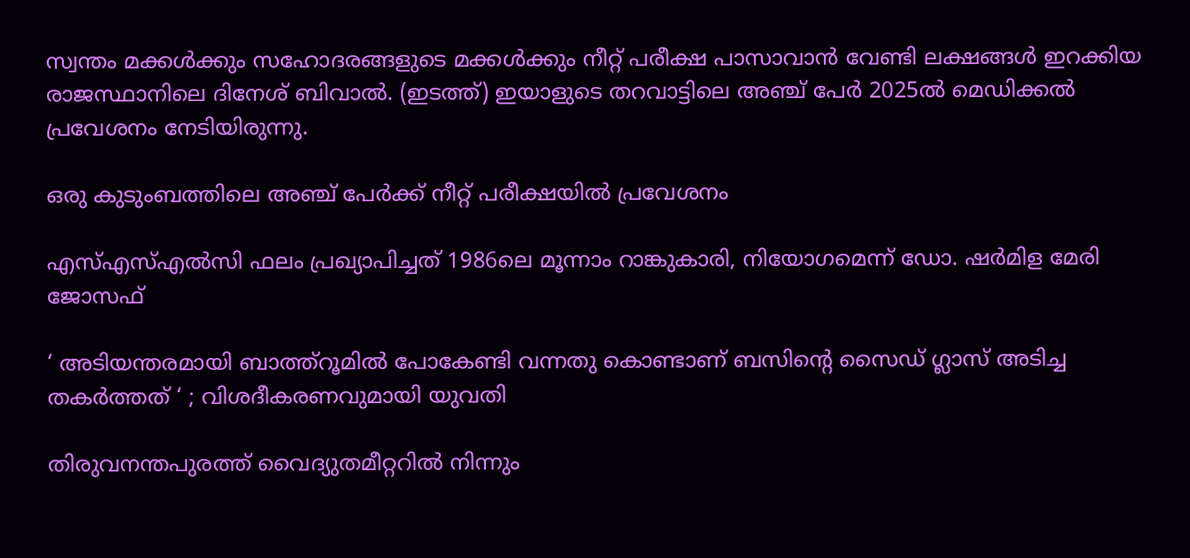സ്വന്തം മക്കള്‍ക്കും സഹോദരങ്ങളുടെ മക്കള്‍ക്കും നീറ്റ് പരീക്ഷ പാസാവാന്‍ വേണ്ടി ലക്ഷങ്ങള്‍ ഇറക്കിയ രാജസ്ഥാനിലെ ദിനേശ് ബിവാല്‍. (ഇടത്ത്) ഇയാളുടെ തറവാട്ടിലെ അഞ്ച് പേര്‍ 2025ല്‍ മെഡിക്കല്‍ പ്രവേശനം നേടിയിരുന്നു.

ഒരു കുടുംബത്തിലെ അഞ്ച് പേര്‍ക്ക് നീറ്റ് പരീക്ഷയില്‍ പ്രവേശനം

എസ്എസ്എല്‍സി ഫലം പ്രഖ്യാപിച്ചത് 1986ലെ മൂന്നാം റാങ്കുകാരി, നിയോഗമെന്ന് ഡോ. ഷര്‍മിള മേരി ജോസഫ്

‘ അടിയന്തരമായി ബാത്ത്റൂമില്‍ പോകേണ്ടി വന്നതു കൊണ്ടാണ് ബസിന്റെ സൈഡ് ഗ്ലാസ് അടിച്ച തകര്‍ത്തത് ‘ ; വിശദീകരണവുമായി യുവതി

തിരുവനന്തപുരത്ത് വൈദ്യുതമീറ്ററില്‍ നിന്നും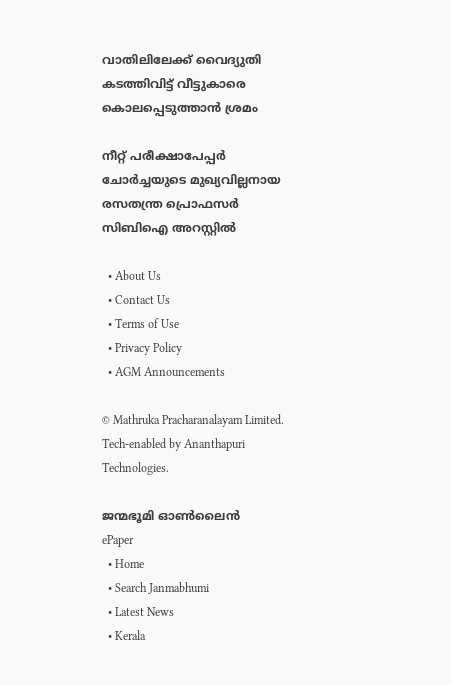വാതിലിലേക്ക് വൈദ്യുതി കടത്തിവിട്ട് വീട്ടുകാരെ കൊലപ്പെടുത്താന്‍ ശ്രമം

നീറ്റ് പരീക്ഷാപേപ്പര്‍ ചോര്‍ച്ചയുടെ മുഖ്യവില്ലനായ രസതന്ത്ര പ്രൊഫസര്‍ സിബിഐ അറസ്റ്റില്‍

  • About Us
  • Contact Us
  • Terms of Use
  • Privacy Policy
  • AGM Announcements

© Mathruka Pracharanalayam Limited.
Tech-enabled by Ananthapuri Technologies.

ജന്മഭൂമി ഓണ്‍ലൈന്‍
ePaper
  • Home
  • Search Janmabhumi
  • Latest News
  • Kerala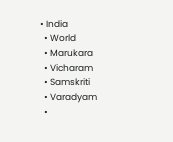• India
  • World
  • Marukara
  • Vicharam
  • Samskriti
  • Varadyam
  •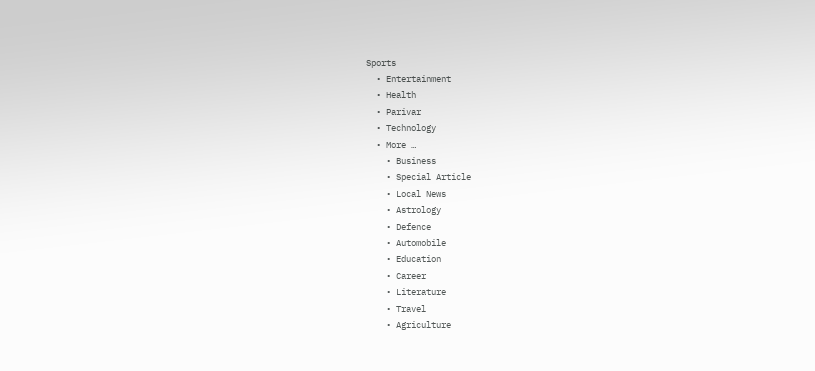Sports
  • Entertainment
  • Health
  • Parivar
  • Technology
  • More …
    • Business
    • Special Article
    • Local News
    • Astrology
    • Defence
    • Automobile
    • Education
    • Career
    • Literature
    • Travel
    • Agriculture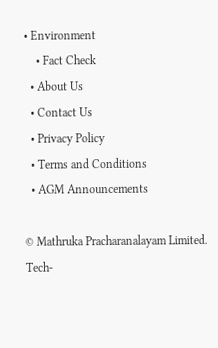• Environment
    • Fact Check
  • About Us
  • Contact Us
  • Privacy Policy
  • Terms and Conditions
  • AGM Announcements

© Mathruka Pracharanalayam Limited.
Tech-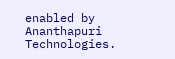enabled by Ananthapuri Technologies.